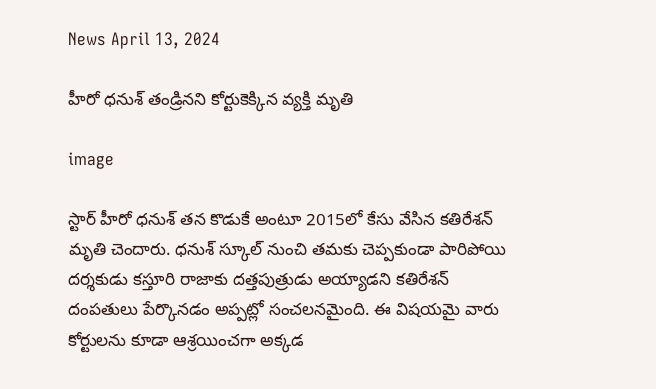News April 13, 2024

హీరో ధనుశ్ తండ్రినని కోర్టుకెక్కిన వ్యక్తి మృతి

image

స్టార్ హీరో ధనుశ్ తన కొడుకే అంటూ 2015లో కేసు వేసిన కతిరేశన్ మృతి చెందారు. ధనుశ్ స్కూల్ నుంచి తమకు చెప్పకుండా పారిపోయి దర్శకుడు కస్తూరి రాజాకు దత్తపుత్రుడు అయ్యాడని కతిరేశన్ దంపతులు పేర్కొనడం అప్పట్లో సంచలనమైంది. ఈ విషయమై వారు కోర్టులను కూడా ఆశ్రయించగా అక్కడ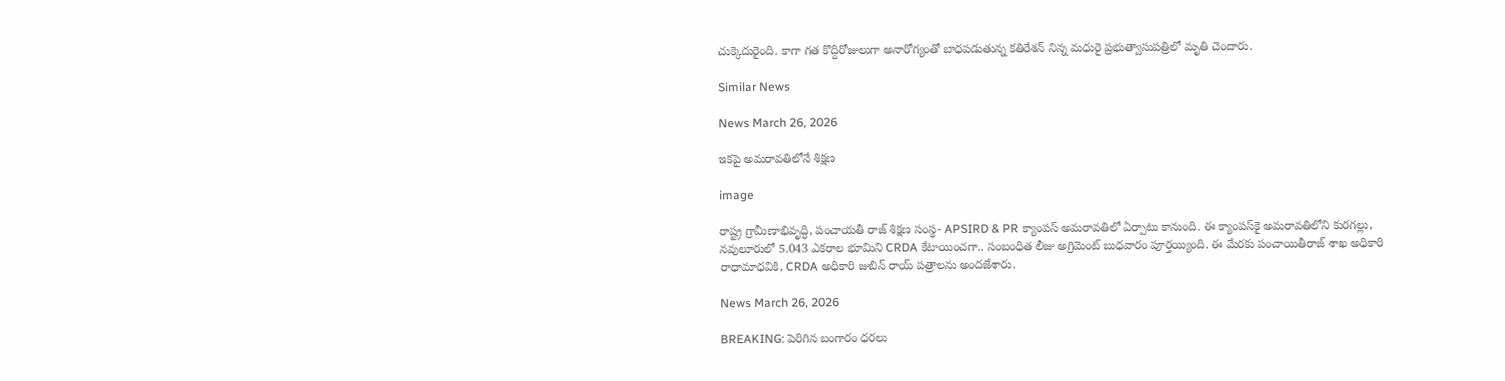చుక్కెదురైంది. కాగా గత కొద్దిరోజులుగా అనారోగ్యంతో బాధపడుతున్న కతిరేశన్ నిన్న మధురై ప్రభుత్వాసుపత్రిలో మృతి చెందారు.

Similar News

News March 26, 2026

ఇకపై అమరావతిలోనే శిక్షణ

image

రాష్ట్ర గ్రామీణాభివృద్ధి, పంచాయతీ రాజ్ శిక్షణ సంస్థ- APSIRD & PR క్యాంపస్‌ అమరావతిలో ఏర్పాటు కానుంది. ఈ క్యాంపస్‌కై అమరావతిలోని కురగల్లు, నవులూరులో 5.043 ఎకరాల భూమిని CRDA కేటాయించగా.. సంబంధిత లీజు అగ్రిమెంట్ బుధవారం పూర్తయ్యింది. ఈ మేరకు పంచాయితీరాజ్ శాఖ అధికారి రాధామాధవికి, CRDA అధికారి జుబిన్ రాయ్ పత్రాలను అందజేశారు.

News March 26, 2026

BREAKING: పెరిగిన బంగారం ధరలు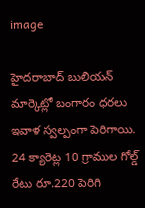image

హైదరాబాద్ బులియన్ మార్కెట్లో బంగారం ధరలు ఇవాళ స్వల్పంగా పెరిగాయి. 24 క్యారెట్ల 10 గ్రాముల గోల్డ్ రేటు రూ.220 పెరిగి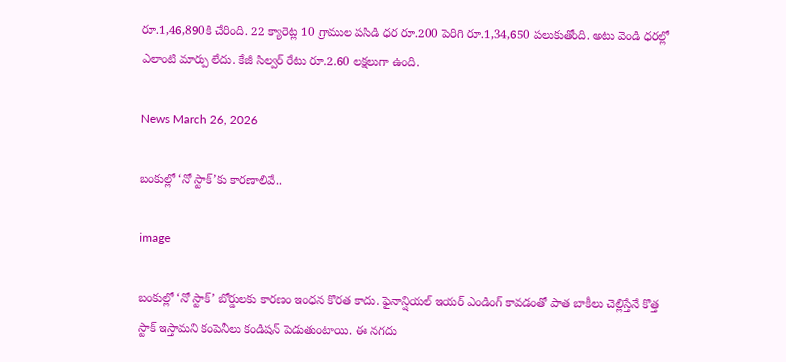రూ.1,46,890కి చేరింది. 22 క్యారెట్ల 10 గ్రాముల పసిడి ధర రూ.200 పెరిగి రూ.1,34,650 పలుకుతోంది. అటు వెండి ధరల్లో ఎలాంటి మార్పు లేదు. కేజీ సిల్వర్ రేటు రూ.2.60 లక్షలుగా ఉంది.

News March 26, 2026

బంకుల్లో ‘నో స్టాక్’కు కారణాలివే..

image

బంకుల్లో ‘నో స్టాక్’ బోర్డులకు కారణం ఇంధన కొరత కాదు. ఫైనాన్షియల్ ఇయర్ ఎండింగ్ కావడంతో పాత బాకీలు చెల్లిస్తేనే కొత్త స్టాక్ ఇస్తామని కంపెనీలు కండిషన్ పెడుతుంటాయి. ఈ నగదు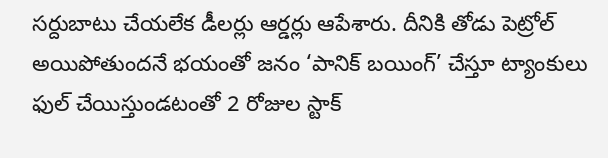సర్దుబాటు చేయలేక డీలర్లు ఆర్డర్లు ఆపేశారు. దీనికి తోడు పెట్రోల్ అయిపోతుందనే భయంతో జనం ‘పానిక్ బయింగ్’ చేస్తూ ట్యాంకులు ఫుల్ చేయిస్తుండటంతో 2 రోజుల స్టాక్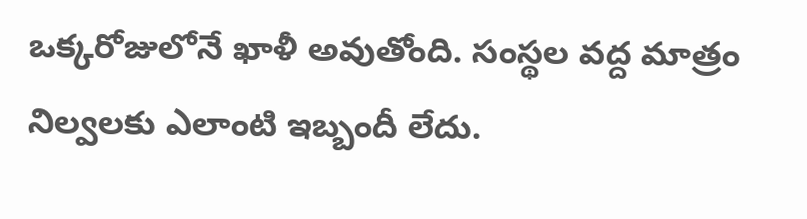ఒక్కరోజులోనే ఖాళీ అవుతోంది. సంస్థల వద్ద మాత్రం నిల్వలకు ఎలాంటి ఇబ్బందీ లేదు.